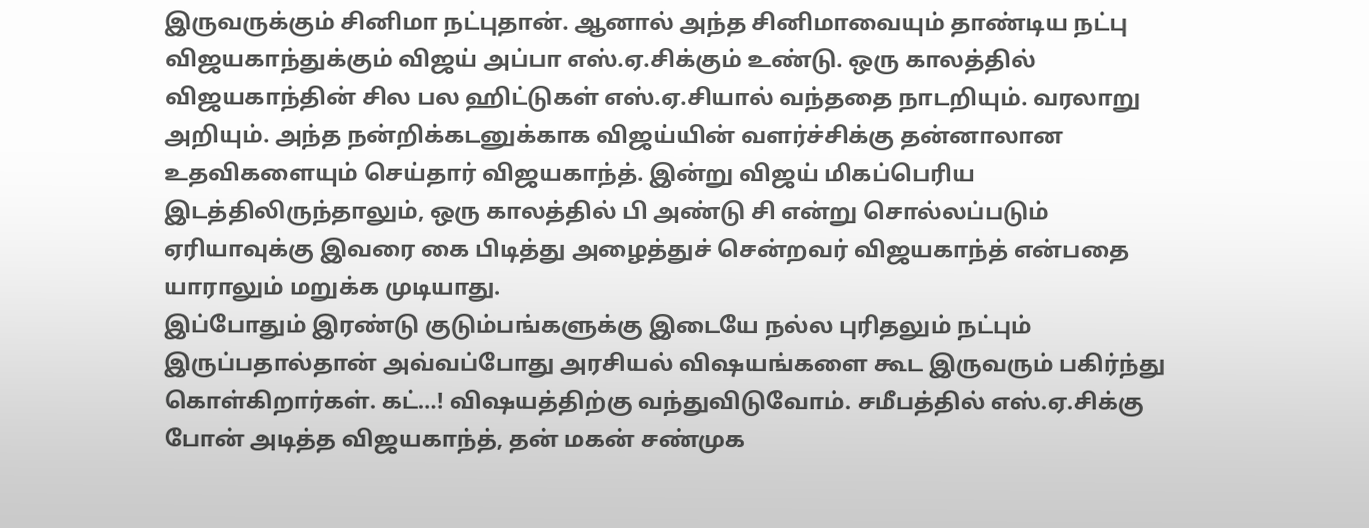இருவருக்கும் சினிமா நட்புதான். ஆனால் அந்த சினிமாவையும் தாண்டிய நட்பு விஜயகாந்துக்கும் விஜய் அப்பா எஸ்.ஏ.சிக்கும் உண்டு. ஒரு காலத்தில் விஜயகாந்தின் சில பல ஹிட்டுகள் எஸ்.ஏ.சியால் வந்ததை நாடறியும். வரலாறு அறியும். அந்த நன்றிக்கடனுக்காக விஜய்யின் வளர்ச்சிக்கு தன்னாலான உதவிகளையும் செய்தார் விஜயகாந்த். இன்று விஜய் மிகப்பெரிய இடத்திலிருந்தாலும், ஒரு காலத்தில் பி அண்டு சி என்று சொல்லப்படும் ஏரியாவுக்கு இவரை கை பிடித்து அழைத்துச் சென்றவர் விஜயகாந்த் என்பதை யாராலும் மறுக்க முடியாது.
இப்போதும் இரண்டு குடும்பங்களுக்கு இடையே நல்ல புரிதலும் நட்பும் இருப்பதால்தான் அவ்வப்போது அரசியல் விஷயங்களை கூட இருவரும் பகிர்ந்து கொள்கிறார்கள். கட்…! விஷயத்திற்கு வந்துவிடுவோம். சமீபத்தில் எஸ்.ஏ.சிக்கு போன் அடித்த விஜயகாந்த், தன் மகன் சண்முக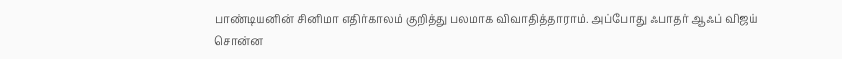பாண்டியனின் சினிமா எதிர்காலம் குறித்து பலமாக விவாதித்தாராம். அப்போது ஃபாதர் ஆஃப் விஜய் சொன்ன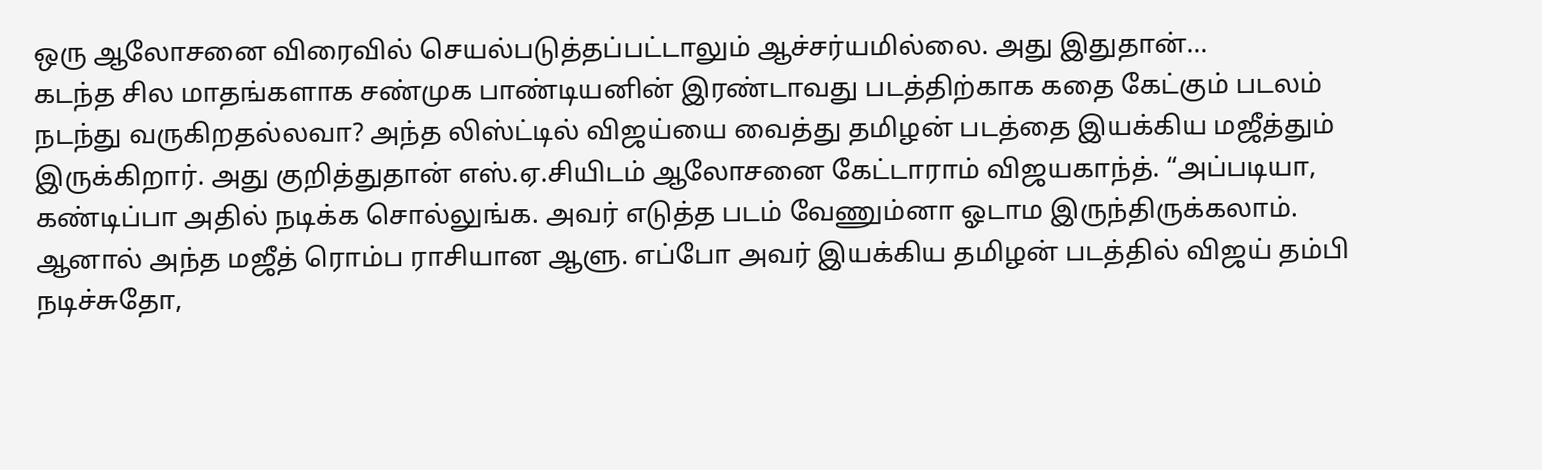ஒரு ஆலோசனை விரைவில் செயல்படுத்தப்பட்டாலும் ஆச்சர்யமில்லை. அது இதுதான்…
கடந்த சில மாதங்களாக சண்முக பாண்டியனின் இரண்டாவது படத்திற்காக கதை கேட்கும் படலம் நடந்து வருகிறதல்லவா? அந்த லிஸ்ட்டில் விஜய்யை வைத்து தமிழன் படத்தை இயக்கிய மஜீத்தும் இருக்கிறார். அது குறித்துதான் எஸ்.ஏ.சியிடம் ஆலோசனை கேட்டாராம் விஜயகாந்த். “அப்படியா, கண்டிப்பா அதில் நடிக்க சொல்லுங்க. அவர் எடுத்த படம் வேணும்னா ஓடாம இருந்திருக்கலாம். ஆனால் அந்த மஜீத் ரொம்ப ராசியான ஆளு. எப்போ அவர் இயக்கிய தமிழன் படத்தில் விஜய் தம்பி நடிச்சுதோ,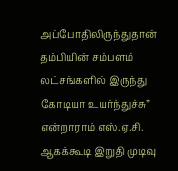அப்போதிலிருந்துதான் தம்பியின் சம்பளம் லட்சங்களில் இருந்து கோடியா உயர்ந்துச்சு” என்றாராம் எஸ்.ஏ.சி.
ஆகக்கூடி இறுதி முடிவு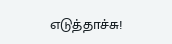எடுத்தாச்சு!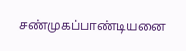சண்முகப்பாண்டியனை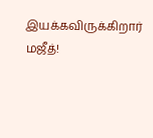இயக்கவிருக்கிறார் மஜீத்!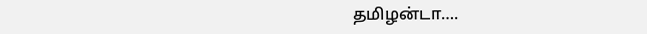தமிழன்டா….